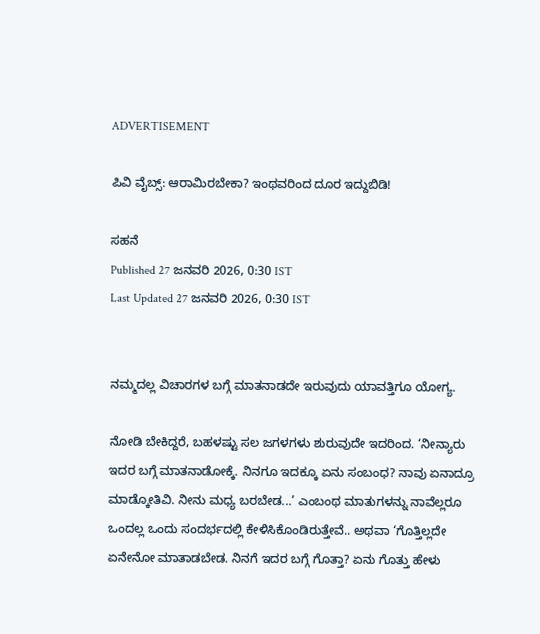ADVERTISEMENT

ಪಿವಿ ವೈಬ್ಸ್‌: ಆರಾಮಿರಬೇಕಾ? ಇಂಥವರಿಂದ ದೂರ ಇದ್ದುಬಿಡಿ!

ಸಹನೆ
Published 27 ಜನವರಿ 2026, 0:30 IST
Last Updated 27 ಜನವರಿ 2026, 0:30 IST


ನಮ್ಮದಲ್ಲ ವಿಚಾರಗಳ ಬಗ್ಗೆ ಮಾತನಾಡದೇ ಇರುವುದು ಯಾವತ್ತಿಗೂ ಯೋಗ್ಯ.

ನೋಡಿ ಬೇಕಿದ್ದರೆ, ಬಹಳಷ್ಟು ಸಲ ಜಗಳಗಳು ಶುರುವುದೇ ಇದರಿಂದ. ‘ನೀನ್ಯಾರು ಇದರ ಬಗ್ಗೆ ಮಾತನಾಡೋಕ್ಕೆ. ನಿನಗೂ ಇದಕ್ಕೂ ಏನು ಸಂಬಂಧ? ನಾವು ಏನಾದ್ರೂ ಮಾಡ್ಕೋತಿವಿ. ನೀನು ಮಧ್ಯ ಬರಬೇಡ...’ ಎಂಬಂಥ ಮಾತುಗಳನ್ನು ನಾವೆಲ್ಲರೂ ಒಂದಲ್ಲ ಒಂದು ಸಂದರ್ಭದಲ್ಲಿ ಕೇಳಿಸಿಕೊಂಡಿರುತ್ತೇವೆ.. ಅಥವಾ ‘ಗೊತ್ತಿಲ್ಲದೇ ಏನೇನೋ ಮಾತಾಡಬೇಡ. ನಿನಗೆ ಇದರ ಬಗ್ಗೆ ಗೊತ್ತಾ? ಏನು ಗೊತ್ತು ಹೇಳು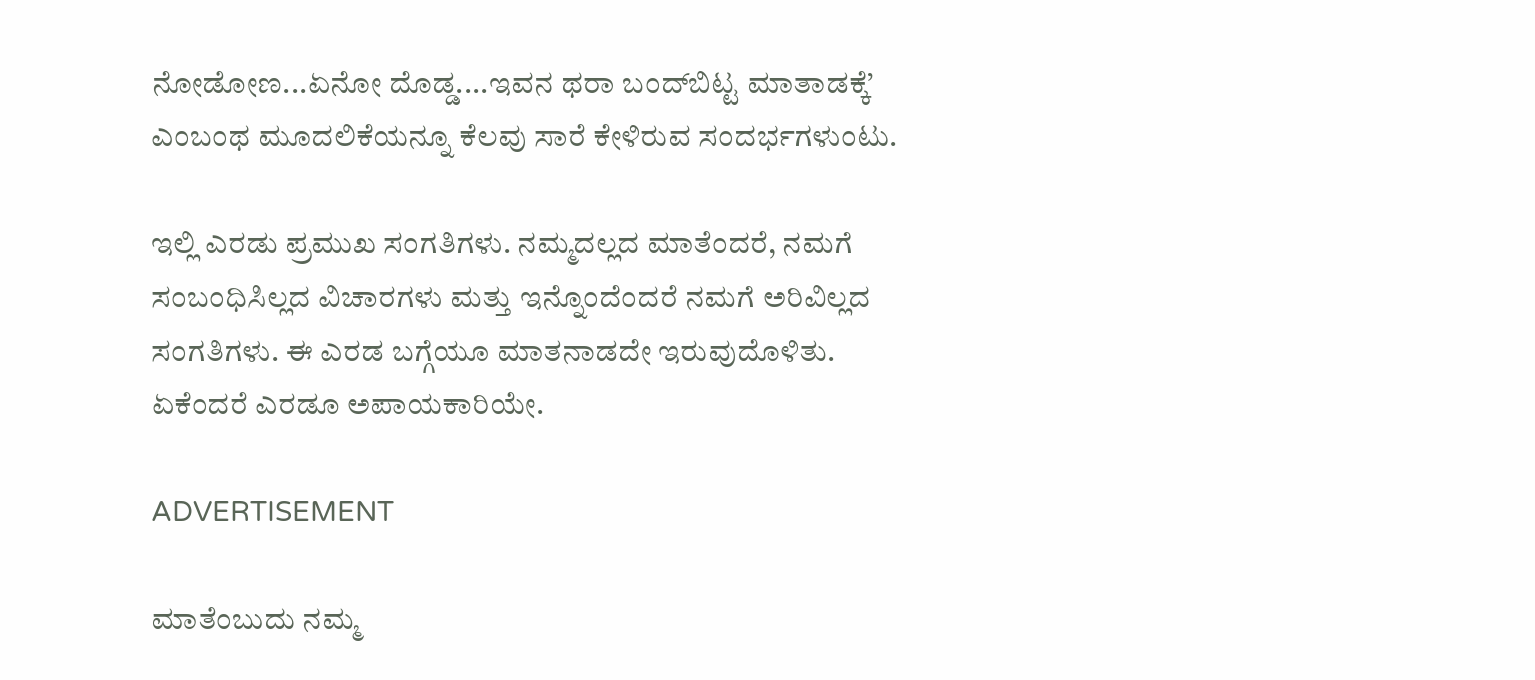ನೋಡೋಣ...ಏನೋ ದೊಡ್ಡ....ಇವನ ಥರಾ ಬಂದ್‌ಬಿಟ್ಟ ಮಾತಾಡಕ್ಕೆ’ ಎಂಬಂಥ ಮೂದಲಿಕೆಯನ್ನೂ ಕೆಲವು ಸಾರೆ ಕೇಳಿರುವ ಸಂದರ್ಭಗಳುಂಟು.

ಇಲ್ಲಿ ಎರಡು ಪ್ರಮುಖ ಸಂಗತಿಗಳು. ನಮ್ಮದಲ್ಲದ ಮಾತೆಂದರೆ, ನಮಗೆ ಸಂಬಂಧಿಸಿಲ್ಲದ ವಿಚಾರಗಳು ಮತ್ತು ಇನ್ನೊಂದೆಂದರೆ ನಮಗೆ ಅರಿವಿಲ್ಲದ ಸಂಗತಿಗಳು. ಈ ಎರಡ ಬಗ್ಗೆಯೂ ಮಾತನಾಡದೇ ಇರುವುದೊಳಿತು. ಏಕೆಂದರೆ ಎರಡೂ ಅಪಾಯಕಾರಿಯೇ.

ADVERTISEMENT

ಮಾತೆಂಬುದು ನಮ್ಮ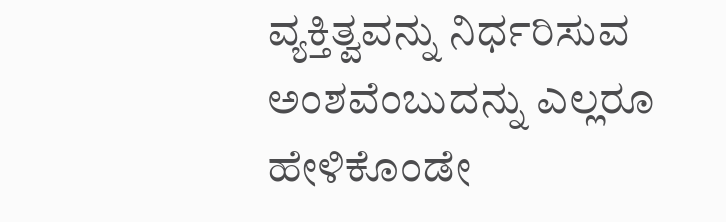ವ್ಯಕ್ತಿತ್ವವನ್ನು ನಿರ್ಧರಿಸುವ ಅಂಶವೆಂಬುದನ್ನು ಎಲ್ಲರೂ ಹೇಳಿಕೊಂಡೇ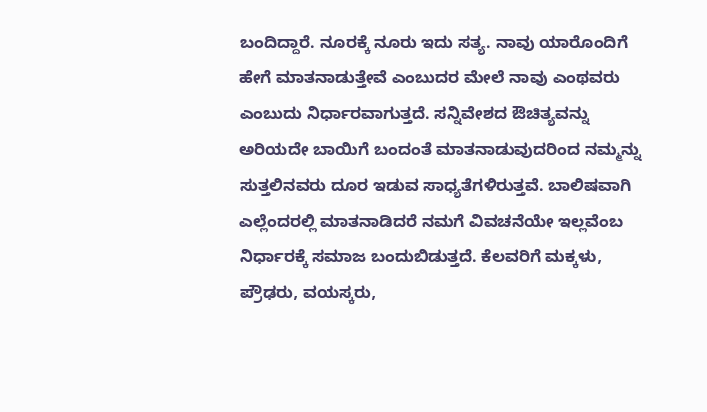ಬಂದಿದ್ದಾರೆ. ನೂರಕ್ಕೆ ನೂರು ಇದು ಸತ್ಯ. ನಾವು ಯಾರೊಂದಿಗೆ ಹೇಗೆ ಮಾತನಾಡುತ್ತೇವೆ ಎಂಬುದರ ಮೇಲೆ ನಾವು ಎಂಥವರು ಎಂಬುದು ನಿರ್ಧಾರವಾಗುತ್ತದೆ. ಸನ್ನಿವೇಶದ ಔಚಿತ್ಯವನ್ನು ಅರಿಯದೇ ಬಾಯಿಗೆ ಬಂದಂತೆ ಮಾತನಾಡುವುದರಿಂದ ನಮ್ಮನ್ನು ಸುತ್ತಲಿನವರು ದೂರ ಇಡುವ ಸಾಧ್ಯತೆಗಳಿರುತ್ತವೆ. ಬಾಲಿಷವಾಗಿ ಎಲ್ಲೆಂದರಲ್ಲಿ ಮಾತನಾಡಿದರೆ ನಮಗೆ ವಿವಚನೆಯೇ ಇಲ್ಲವೆಂಬ ನಿರ್ಧಾರಕ್ಕೆ ಸಮಾಜ ಬಂದುಬಿಡುತ್ತದೆ. ಕೆಲವರಿಗೆ ಮಕ್ಕಳು, ಪ್ರೌಢರು, ವಯಸ್ಕರು,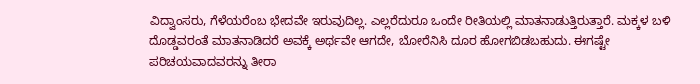ವಿದ್ವಾಂಸರು, ಗೆಳೆಯರೆಂಬ ಭೇದವೇ ಇರುವುದಿಲ್ಲ. ಎಲ್ಲರೆದುರೂ ಒಂದೇ ರೀತಿಯಲ್ಲಿ ಮಾತನಾಡುತ್ತಿರುತ್ತಾರೆ. ಮಕ್ಕಳ ಬಳಿ ದೊಡ್ಡವರಂತೆ ಮಾತನಾಡಿದರೆ ಅವಕ್ಕೆ ಅರ್ಥವೇ ಆಗದೇ, ಬೋರೆನಿಸಿ ದೂರ ಹೋಗಬಿಡಬಹುದು. ಈಗಷ್ಟೇ ಪರಿಚಯವಾದವರನ್ನು ತೀರಾ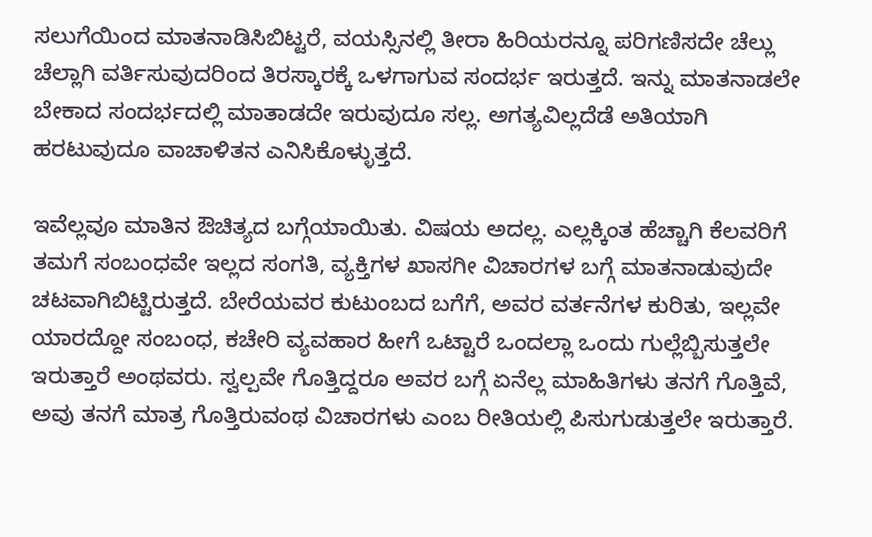ಸಲುಗೆಯಿಂದ ಮಾತನಾಡಿಸಿಬಿಟ್ಟರೆ, ವಯಸ್ಸಿನಲ್ಲಿ ತೀರಾ ಹಿರಿಯರನ್ನೂ ಪರಿಗಣಿಸದೇ ಚೆಲ್ಲು ಚೆಲ್ಲಾಗಿ ವರ್ತಿಸುವುದರಿಂದ ತಿರಸ್ಕಾರಕ್ಕೆ ಒಳಗಾಗುವ ಸಂದರ್ಭ ಇರುತ್ತದೆ. ಇನ್ನು ಮಾತನಾಡಲೇ ಬೇಕಾದ ಸಂದರ್ಭದಲ್ಲಿ ಮಾತಾಡದೇ ಇರುವುದೂ ಸಲ್ಲ. ಅಗತ್ಯವಿಲ್ಲದೆಡೆ ಅತಿಯಾಗಿ ಹರಟುವುದೂ ವಾಚಾಳಿತನ ಎನಿಸಿಕೊಳ್ಳುತ್ತದೆ.

ಇವೆಲ್ಲವೂ ಮಾತಿನ ಔಚಿತ್ಯದ ಬಗ್ಗೆಯಾಯಿತು. ವಿಷಯ ಅದಲ್ಲ. ಎಲ್ಲಕ್ಕಿಂತ ಹೆಚ್ಚಾಗಿ ಕೆಲವರಿಗೆ ತಮಗೆ ಸಂಬಂಧವೇ ಇಲ್ಲದ ಸಂಗತಿ, ವ್ಯಕ್ತಿಗಳ ಖಾಸಗೀ ವಿಚಾರಗಳ ಬಗ್ಗೆ ಮಾತನಾಡುವುದೇ ಚಟವಾಗಿಬಿಟ್ಟಿರುತ್ತದೆ. ಬೇರೆಯವರ ಕುಟುಂಬದ ಬಗೆಗೆ, ಅವರ ವರ್ತನೆಗಳ ಕುರಿತು, ಇಲ್ಲವೇ ಯಾರದ್ದೋ ಸಂಬಂಧ, ಕಚೇರಿ ವ್ಯವಹಾರ ಹೀಗೆ ಒಟ್ಟಾರೆ ಒಂದಲ್ಲಾ ಒಂದು ಗುಲ್ಲೆಬ್ಬಿಸುತ್ತಲೇ ಇರುತ್ತಾರೆ ಅಂಥವರು. ಸ್ವಲ್ಪವೇ ಗೊತ್ತಿದ್ದರೂ ಅವರ ಬಗ್ಗೆ ಏನೆಲ್ಲ ಮಾಹಿತಿಗಳು ತನಗೆ ಗೊತ್ತಿವೆ, ಅವು ತನಗೆ ಮಾತ್ರ ಗೊತ್ತಿರುವಂಥ ವಿಚಾರಗಳು ಎಂಬ ರೀತಿಯಲ್ಲಿ ಪಿಸುಗುಡುತ್ತಲೇ ಇರುತ್ತಾರೆ.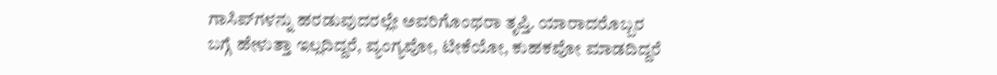ಗಾಸಿಪ್‌ಗಳನ್ನು ಹರಡುವುದರಲ್ಲೇ ಅವರಿಗೊಂಥರಾ ತೃಪ್ತಿ. ಯಾರಾದರೊಬ್ಬರ ಬಗ್ಗೆ ಹೇಳುತ್ತಾ ಇಲ್ಲದಿದ್ದರೆ, ವ್ಯಂಗ್ಯವೋ, ಟೀಕೆಯೋ, ಕುಹಕವೋ ಮಾಡದಿದ್ದರೆ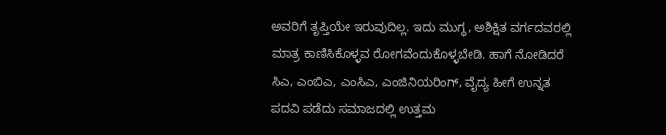ಅವರಿಗೆ ತೃಪ್ತಿಯೇ ಇರುವುದಿಲ್ಲ. ಇದು ಮುಗ್ಧ, ಅಶಿಕ್ಷಿತ ವರ್ಗದವರಲ್ಲಿ ಮಾತ್ರ ಕಾಣಿಸಿಕೊಳ್ಳವ ರೋಗವೆಂದುಕೊಳ್ಳಬೇಡಿ. ಹಾಗೆ ನೋಡಿದರೆ ಸಿಎ, ಎಂಬಿಎ, ಎಂಸಿಎ, ಎಂಜಿನಿಯರಿಂಗ್, ವೈದ್ಯ ಹೀಗೆ ಉನ್ನತ ಪದವಿ ಪಡೆದು ಸಮಾಜದಲ್ಲಿ ಉತ್ತಮ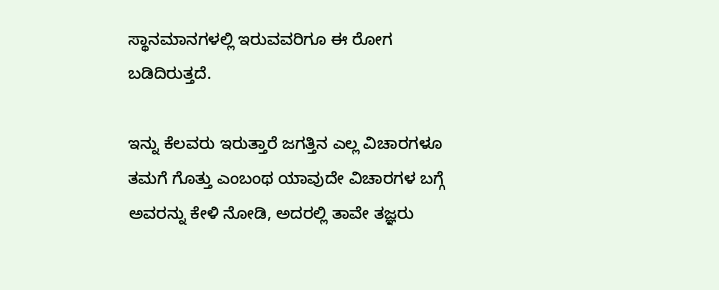ಸ್ಥಾನಮಾನಗಳಲ್ಲಿ ಇರುವವರಿಗೂ ಈ ರೋಗ ಬಡಿದಿರುತ್ತದೆ.

ಇನ್ನು ಕೆಲವರು ಇರುತ್ತಾರೆ ಜಗತ್ತಿನ ಎಲ್ಲ ವಿಚಾರಗಳೂ ತಮಗೆ ಗೊತ್ತು ಎಂಬಂಥ ಯಾವುದೇ ವಿಚಾರಗಳ ಬಗ್ಗೆ ಅವರನ್ನು ಕೇಳಿ ನೋಡಿ, ಅದರಲ್ಲಿ ತಾವೇ ತಜ್ಞರು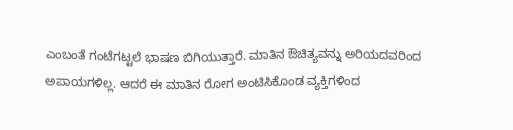ಎಂಬಂತೆ ಗಂಟೆಗಟ್ಟಲೆ ಭಾಷಣ ಬಿಗಿಯುತ್ತಾರೆ. ಮಾತಿನ ಔಚಿತ್ಯವನ್ನು ಅರಿಯದವರಿಂದ ಅಪಾಯಗಳಿಲ್ಲ. ಆದರೆ ಈ ಮಾತಿನ ರೋಗ ಅಂಟಿಸಿಕೊಂಡ ವ್ಯಕ್ತಿಗಳಿಂದ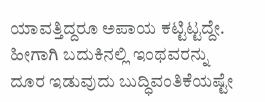ಯಾವತ್ತಿದ್ದರೂ ಅಪಾಯ ಕಟ್ಟಿಟ್ಟದ್ದೇ. ಹೀಗಾಗಿ ಬದುಕಿನಲ್ಲಿ ಇಂಥವರನ್ನು ದೂರ ಇಡುವುದು ಬುದ್ಧಿವಂತಿಕೆಯಷ್ಟೇ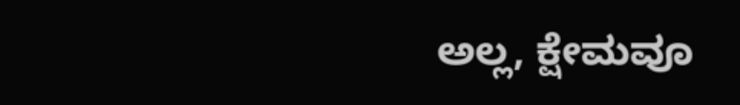ಅಲ್ಲ, ಕ್ಷೇಮವೂ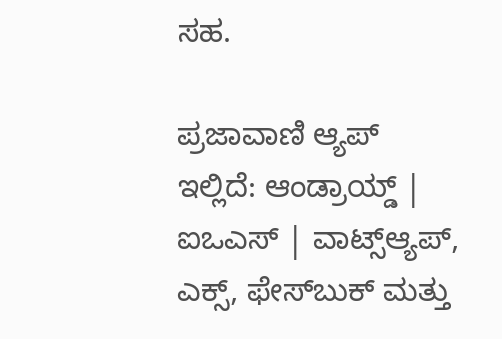ಸಹ.

ಪ್ರಜಾವಾಣಿ ಆ್ಯಪ್ ಇಲ್ಲಿದೆ: ಆಂಡ್ರಾಯ್ಡ್ | ಐಒಎಸ್ | ವಾಟ್ಸ್ಆ್ಯಪ್, ಎಕ್ಸ್, ಫೇಸ್‌ಬುಕ್ ಮತ್ತು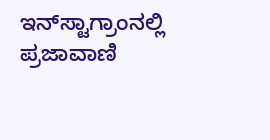ಇನ್‌ಸ್ಟಾಗ್ರಾಂನಲ್ಲಿ ಪ್ರಜಾವಾಣಿ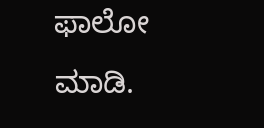ಫಾಲೋ ಮಾಡಿ.